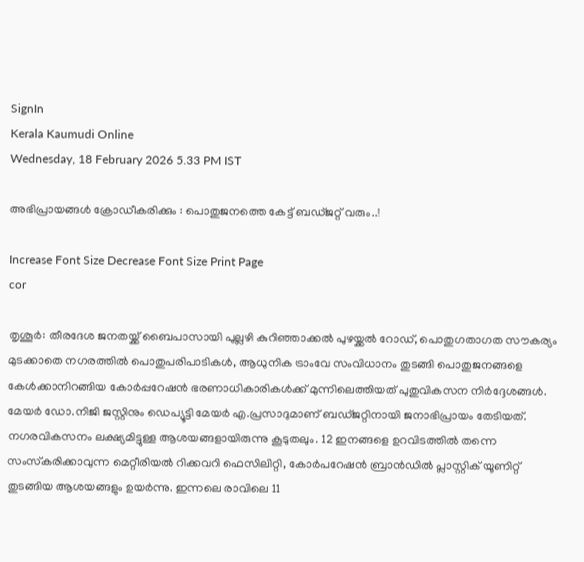SignIn
Kerala Kaumudi Online
Wednesday, 18 February 2026 5.33 PM IST

അഭിപ്രായങ്ങൾ ക്രോഡീകരിക്കും : പൊതുജനത്തെ കേട്ട് ബഡ്ജറ്റ് വരും..!

Increase Font Size Decrease Font Size Print Page
cor

തൃശൂർ: തീരദേശ ജനതയ്ക്ക് ബൈപാസായി പുല്ലഴി കുറിഞ്ഞാക്കൽ പുഴയ്ക്കൽ റോഡ്, പൊതുഗതാഗത സൗകര്യം മുടക്കാതെ നഗരത്തിൽ പൊതുപരിപാടികൾ, ആധുനിക ട്രാംവേ സംവിധാനം തുടങ്ങി പൊതുജനങ്ങളെ കേൾക്കാനിറങ്ങിയ കോർപ്പറേഷൻ ഭരണാധികാരികൾക്ക് മുന്നിലെത്തിയത് പുതുവികസന നിർദ്ദേശങ്ങൾ. മേയർ ഡോ.നിജി ജസ്റ്റിനും ഡെപ്യൂട്ടി മേയർ എ.പ്രസാദുമാണ് ബഡ്ജറ്റിനായി ജനാഭിപ്രായം തേടിയത്. നഗരവികസനം ലക്ഷ്യമിട്ടുള്ള ആശയങ്ങളായിരുന്നു കൂടുതലും. 12 ഇനങ്ങളെ ഉറവിടത്തിൽ തന്നെ സംസ്‌കരിക്കാവുന്ന മെറ്റീരിയൽ റിക്കവറി ഫെസിലിറ്റി, കോർപറേഷൻ ബ്രാൻഡിൽ പ്ലാസ്റ്റിക് യൂണിറ്റ് തുടങ്ങിയ ആശയങ്ങളും ഉയർന്നു. ഇന്നലെ രാവിലെ 11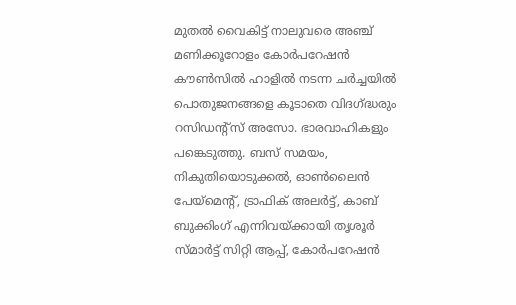മുതൽ വൈകിട്ട് നാലുവരെ അഞ്ച് മണിക്കൂറോളം കോർപറേഷൻ കൗൺസിൽ ഹാളിൽ നടന്ന ചർച്ചയിൽ പൊതുജനങ്ങളെ കൂടാതെ വിദഗ്ദ്ധരും റസിഡന്റ്‌സ് അസോ. ഭാരവാഹികളും പങ്കെടുത്തു. ബസ് സമയം, നികുതിയൊടുക്കൽ, ഓൺലൈൻ പേയ്‌മെന്റ്, ട്രാഫിക് അലർട്ട്, കാബ് ബുക്കിംഗ് എന്നിവയ്ക്കായി തൃശൂർ സ്മാർട്ട് സിറ്റി ആപ്പ്, കോർപറേഷൻ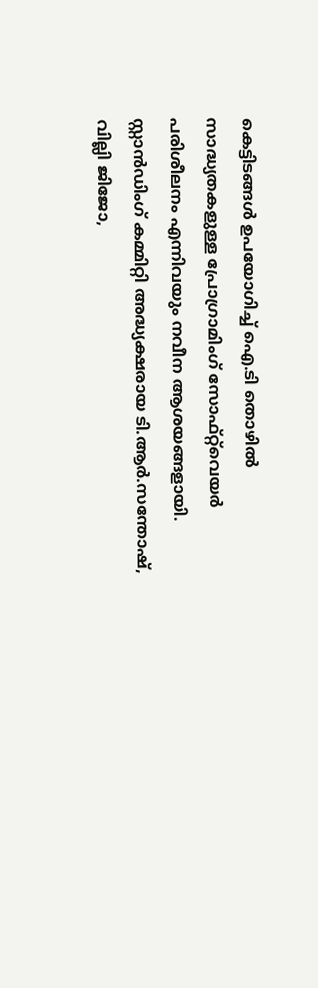കെട്ടിടങ്ങൾ ഉപയോഗിച്ച് ഐ.ടി തൊഴിൽ സാദ്ധ്യതകളുള്ള പ്രോഗ്രാമിംഗ് സോഫ്റ്റ്‌വെയർ പരിശീലനം എന്നിവയും നവീന ആശയങ്ങളായി. സ്റ്റാൻഡിംഗ് കമ്മിറ്റി അദ്ധ്യക്ഷരായ ടി.ആർ.സന്തോഷ്, വില്ലി ജിജോ,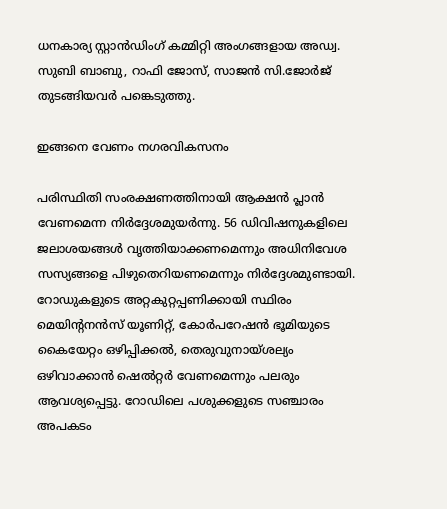ധനകാര്യ സ്റ്റാൻഡിംഗ് കമ്മിറ്റി അംഗങ്ങളായ അഡ്വ. സുബി ബാബു, റാഫി ജോസ്, സാജൻ സി.ജോർജ് തുടങ്ങിയവർ പങ്കെടുത്തു.

ഇങ്ങനെ വേണം നഗരവികസനം

പരിസ്ഥിതി സംരക്ഷണത്തിനായി ആക്ഷൻ പ്ലാൻ വേണമെന്ന നിർദ്ദേശമുയർന്നു. 56 ഡിവിഷനുകളിലെ ജലാശയങ്ങൾ വൃത്തിയാക്കണമെന്നും അധിനിവേശ സസ്യങ്ങളെ പിഴുതെറിയണമെന്നും നിർദ്ദേശമുണ്ടായി. റോഡുകളുടെ അറ്റകുറ്റപ്പണിക്കായി സ്ഥിരം മെയിന്റനൻസ് യൂണിറ്റ്, കോർപറേഷൻ ഭൂമിയുടെ കൈയേറ്റം ഒഴിപ്പിക്കൽ, തെരുവുനായ്ശല്യം ഒഴിവാക്കാൻ ഷെൽറ്റർ വേണമെന്നും പലരും ആവശ്യപ്പെട്ടു. റോഡിലെ പശുക്കളുടെ സഞ്ചാരം അപകടം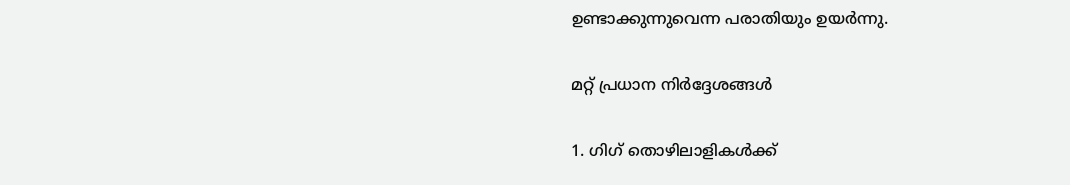ഉണ്ടാക്കുന്നുവെന്ന പരാതിയും ഉയർന്നു.

മറ്റ് പ്രധാന നിർദ്ദേശങ്ങൾ

1. ഗിഗ് തൊഴിലാളികൾക്ക്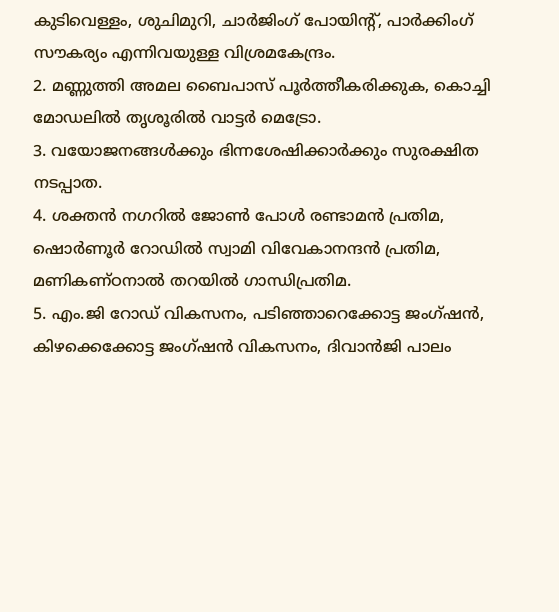കുടിവെള്ളം, ശുചിമുറി, ചാർജിംഗ് പോയിന്റ്, പാർക്കിംഗ് സൗകര്യം എന്നിവയുള്ള വിശ്രമകേന്ദ്രം.
2. മണ്ണുത്തി അമല ബൈപാസ് പൂർത്തീകരിക്കുക, കൊച്ചി മോഡലിൽ തൃശൂരിൽ വാട്ടർ മെട്രോ.
3. വയോജനങ്ങൾക്കും ഭിന്നശേഷിക്കാർക്കും സുരക്ഷിത നടപ്പാത.
4. ശക്തൻ നഗറിൽ ജോൺ പോൾ രണ്ടാമൻ പ്രതിമ, ഷൊർണൂർ റോഡിൽ സ്വാമി വിവേകാനന്ദൻ പ്രതിമ, മണികണ്ഠനാൽ തറയിൽ ഗാന്ധിപ്രതിമ.
5. എം.ജി റോഡ് വികസനം, പടിഞ്ഞാറെക്കോട്ട ജംഗ്ഷൻ, കിഴക്കെക്കോട്ട ജംഗ്ഷൻ വികസനം, ദിവാൻജി പാലം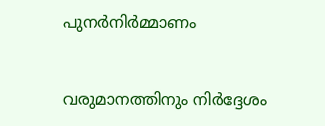പുനർനിർമ്മാണം


വരുമാനത്തിനും നിർദ്ദേശം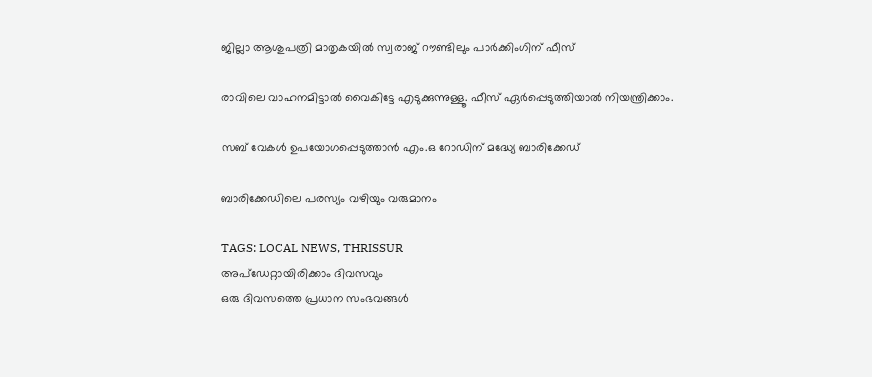ജില്ലാ ആശുപത്രി മാതൃകയിൽ സ്വരാജ് റൗണ്ടിലും പാർക്കിംഗിന് ഫീസ്

രാവിലെ വാഹനമിട്ടാൽ വൈകിട്ടേ എടുക്കുന്നുള്ളൂ. ഫീസ് ഏർപ്പെടുത്തിയാൽ നിയന്ത്രിക്കാം.

സബ് വേകൾ ഉപയോഗപ്പെടുത്താൻ എം.ഒ റോഡിന് മദ്ധ്യേ ബാരിക്കേഡ്

ബാരിക്കേഡിലെ പരസ്യം വഴിയും വരുമാനം

TAGS: LOCAL NEWS, THRISSUR
അപ്ഡേറ്റായിരിക്കാം ദിവസവും
ഒരു ദിവസത്തെ പ്രധാന സംഭവങ്ങൾ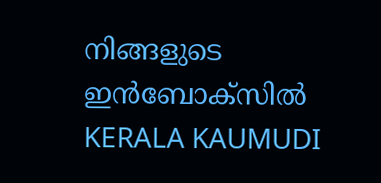നിങ്ങളുടെ ഇൻബോക്സിൽ
KERALA KAUMUDI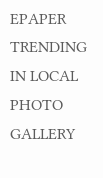EPAPER
TRENDING IN LOCAL
PHOTO GALLERY